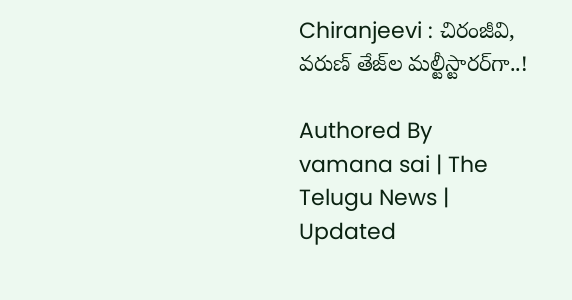Chiranjeevi : చిరంజీవి, వరుణ్ తేజ్‌ల మల్టీస్టారర్‌గా..!

Authored By vamana sai | The Telugu News | Updated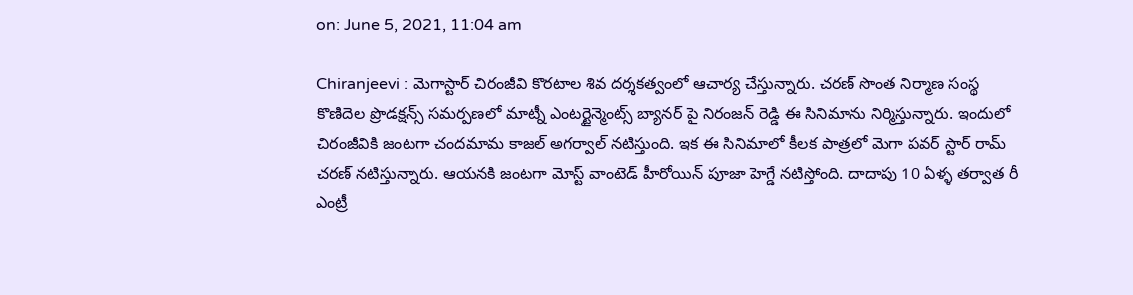on: June 5, 2021, 11:04 am

Chiranjeevi : మెగాస్టార్ చిరంజీవి కొరటాల శివ దర్శకత్వంలో ఆచార్య చేస్తున్నారు. చరణ్ సొంత నిర్మాణ సంస్థ కొణిదెల ప్రొడక్షన్స్ సమర్పణలో మాట్నీ ఎంటర్టైన్మెంట్స్ బ్యానర్ పై నిరంజన్ రెడ్డి ఈ సినిమాను నిర్మిస్తున్నారు. ఇందులో చిరంజీవికి జంటగా చందమామ కాజల్ అగర్వాల్ నటిస్తుంది. ఇక ఈ సినిమాలో కీలక పాత్రలో మెగా పవర్ స్టార్ రామ్ చరణ్ నటిస్తున్నారు. ఆయనకి జంటగా మోస్ట్ వాంటెడ్ హీరోయిన్ పూజా హెగ్డే నటిస్తోంది. దాదాపు 10 ఏళ్ళ తర్వాత రీ ఎంట్రీ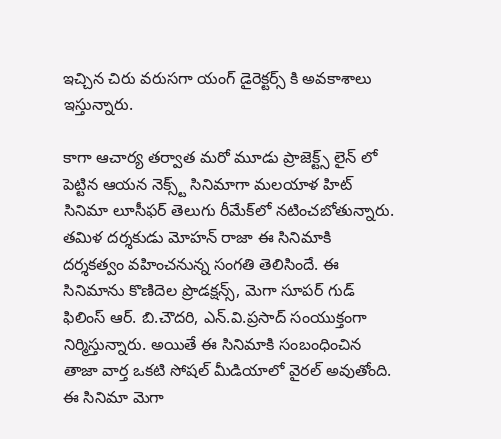ఇచ్చిన చిరు వరుసగా యంగ్ డైరెక్టర్స్ కి అవకాశాలు ఇస్తున్నారు.

కాగా ఆచార్య తర్వాత మరో మూడు ప్రాజెక్ట్స్ లైన్ లో పెట్టిన ఆయన నెక్స్ట్ సినిమాగా మలయాళ హిట్ సినిమా లూసీఫర్ తెలుగు రీమేక్‌లో నటించబోతున్నారు. తమిళ దర్శకుడు మోహన్ రాజా ఈ సినిమాకి దర్శకత్వం వహించనున్న సంగతి తెలిసిందే. ఈ సినిమాను కొణిదెల ప్రొడక్షన్స్‌, మెగా సూపర్ గుడ్ ఫిలింస్ ఆర్. బి.చౌదరి, ఎన్.వి.ప్రసాద్ సంయుక్తంగా నిర్మిస్తున్నారు. అయితే ఈ సినిమాకి సంబంధించిన తాజా వార్త ఒకటి సోషల్ మీడియాలో వైరల్ అవుతోంది. ఈ సినిమా మెగా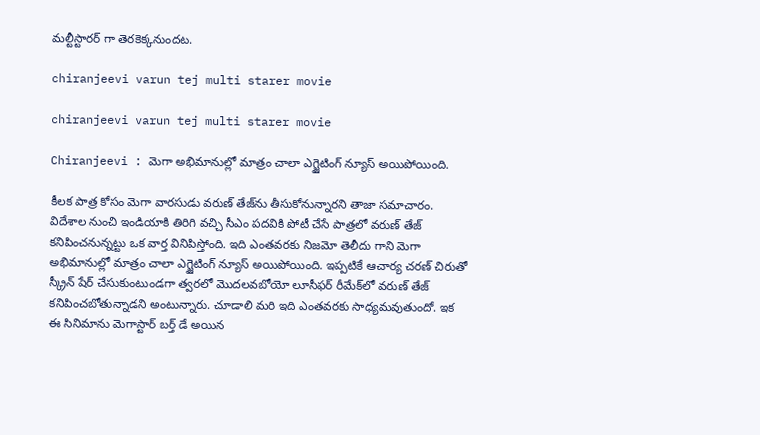మల్టీస్టారర్ గా తెరకెక్కనుందట.

chiranjeevi varun tej multi starer movie

chiranjeevi varun tej multi starer movie

Chiranjeevi : మెగా అభిమానుల్లో మాత్రం చాలా ఎగ్జైటింగ్ న్యూస్ అయిపోయింది.

కీలక పాత్ర కోసం మెగా వారసుడు వరుణ్ తేజ్‌ను తీసుకోనున్నారని తాజా సమాచారం. విదేశాల నుంచి ఇండియాకి తిరిగి వచ్చి సీఎం పదవికి పోటీ చేసే పాత్రలో వరుణ్ తేజ్ కనిపించనున్నట్టు ఒక వార్త వినిపిస్తోంది. ఇది ఎంతవరకు నిజమో తెలీదు గాని మెగా అభిమానుల్లో మాత్రం చాలా ఎగ్జైటింగ్ న్యూస్ అయిపోయింది. ఇప్పటికే ఆచార్య చరణ్ చిరుతో స్క్రీన్ షేర్ చేసుకుంటుండగా త్వరలో మొదలవబోయో లూసీఫర్ రీమేక్‌లో వరుణ్ తేజ్ కనిపించబోతున్నాడని అంటున్నారు. చూడాలి మరి ఇది ఎంతవరకు సాధ్యమవుతుందో. ఇక ఈ సినిమాను మెగాస్టార్ బర్త్ డే అయిన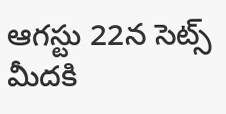ఆగస్టు 22న సెట్స్ మీదకి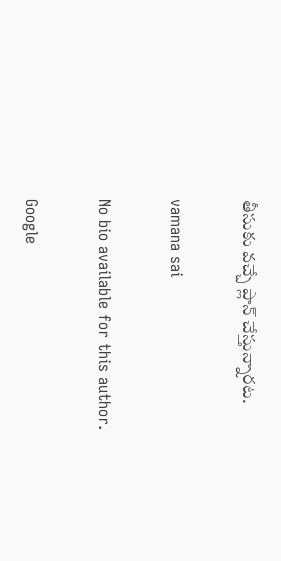తీసుకు వచ్చే ప్లాన్ చేస్తున్నారట.

vamana sai

No bio available for this author.

Google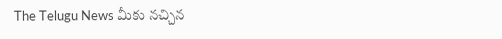The Telugu News మీకు నచ్చిన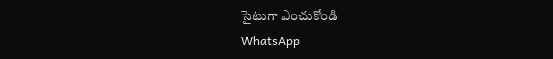సైటుగా ఎంచుకోండి
WhatsApp